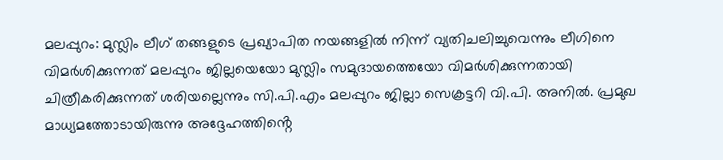മലപ്പുറം: മുസ്ലിം ലീഗ് തങ്ങളുടെ പ്രഖ്യാപിത നയങ്ങളിൽ നിന്ന് വ്യതിചലിച്ചുവെന്നും ലീഗിനെ വിമർശിക്കുന്നത് മലപ്പുറം ജില്ലയെയോ മുസ്ലിം സമുദായത്തെയോ വിമർശിക്കുന്നതായി ചിത്രീകരിക്കുന്നത് ശരിയല്ലെന്നും സി.പി.എം മലപ്പുറം ജില്ലാ സെക്രട്ടറി വി.പി. അനിൽ. പ്രമുഖ മാധ്യമത്തോടായിരുന്നു അദ്ദേഹത്തിൻ്റെ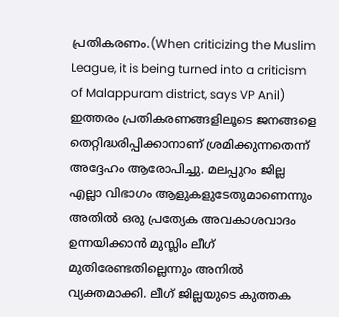പ്രതികരണം.(When criticizing the Muslim League, it is being turned into a criticism of Malappuram district, says VP Anil)
ഇത്തരം പ്രതികരണങ്ങളിലൂടെ ജനങ്ങളെ തെറ്റിദ്ധരിപ്പിക്കാനാണ് ശ്രമിക്കുന്നതെന്ന് അദ്ദേഹം ആരോപിച്ചു. മലപ്പുറം ജില്ല എല്ലാ വിഭാഗം ആളുകളുടേതുമാണെന്നും അതിൽ ഒരു പ്രത്യേക അവകാശവാദം ഉന്നയിക്കാൻ മുസ്ലിം ലീഗ് മുതിരേണ്ടതില്ലെന്നും അനിൽ വ്യക്തമാക്കി. ലീഗ് ജില്ലയുടെ കുത്തക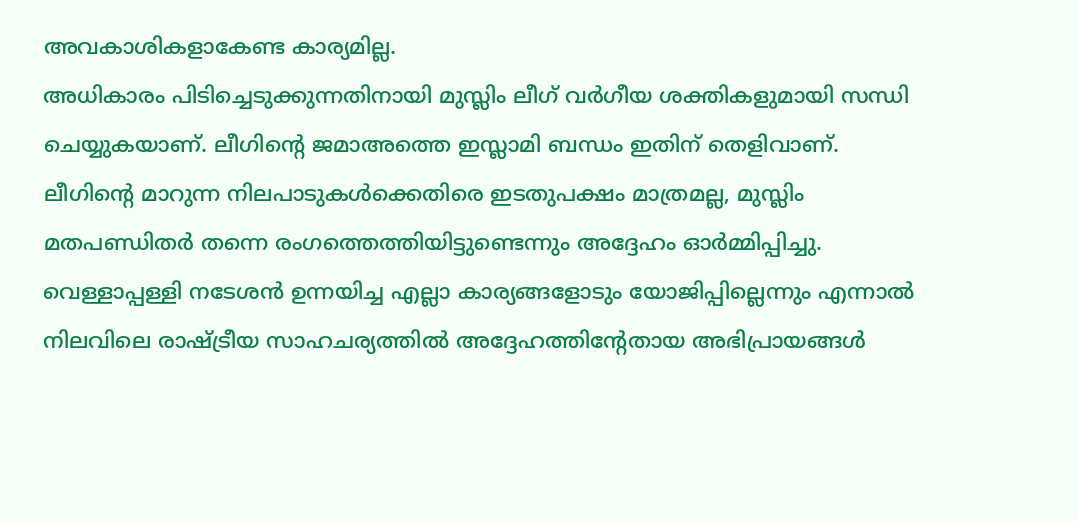അവകാശികളാകേണ്ട കാര്യമില്ല.
അധികാരം പിടിച്ചെടുക്കുന്നതിനായി മുസ്ലിം ലീഗ് വർഗീയ ശക്തികളുമായി സന്ധി ചെയ്യുകയാണ്. ലീഗിന്റെ ജമാഅത്തെ ഇസ്ലാമി ബന്ധം ഇതിന് തെളിവാണ്. ലീഗിന്റെ മാറുന്ന നിലപാടുകൾക്കെതിരെ ഇടതുപക്ഷം മാത്രമല്ല, മുസ്ലിം മതപണ്ഡിതർ തന്നെ രംഗത്തെത്തിയിട്ടുണ്ടെന്നും അദ്ദേഹം ഓർമ്മിപ്പിച്ചു. വെള്ളാപ്പള്ളി നടേശൻ ഉന്നയിച്ച എല്ലാ കാര്യങ്ങളോടും യോജിപ്പില്ലെന്നും എന്നാൽ നിലവിലെ രാഷ്ട്രീയ സാഹചര്യത്തിൽ അദ്ദേഹത്തിന്റേതായ അഭിപ്രായങ്ങൾ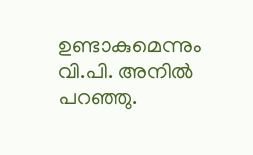ഉണ്ടാകുമെന്നും വി.പി. അനിൽ പറഞ്ഞു.